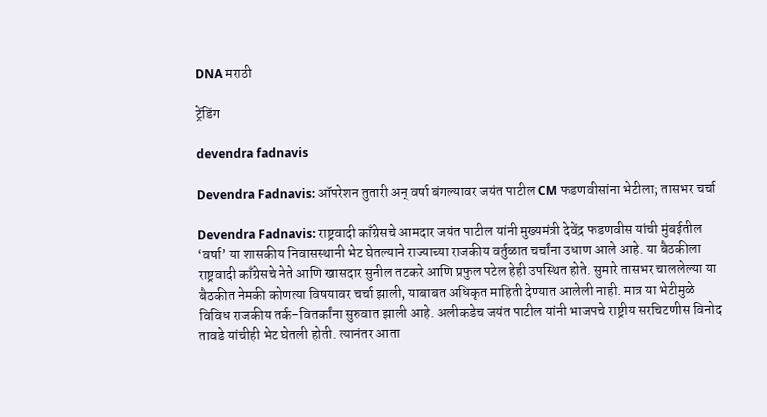DNA मराठी

ट्रेंडिंग

devendra fadnavis

Devendra Fadnavis: ऑपरेशन तुतारी अन् वर्षा बंगल्यावर जयंत पाटील CM फडणवीसांना भेटीला; तासभर चर्चा

Devendra Fadnavis: राष्ट्रवादी काँग्रेसचे आमदार जयंत पाटील यांनी मुख्यमंत्री देवेंद्र फडणवीस यांची मुंबईतील ‘वर्षा’ या शासकीय निवासस्थानी भेट घेतल्याने राज्याच्या राजकीय वर्तुळात चर्चांना उधाण आले आहे. या बैठकीला राष्ट्रवादी काँग्रेसचे नेते आणि खासदार सुनील तटकरे आणि प्रफुल पटेल हेही उपस्थित होते. सुमारे तासभर चाललेल्या या बैठकीत नेमकी कोणत्या विषयावर चर्चा झाली, याबाबत अधिकृत माहिती देण्यात आलेली नाही. मात्र या भेटीमुळे विविध राजकीय तर्क-वितर्कांना सुरुवात झाली आहे. अलीकडेच जयंत पाटील यांनी भाजपचे राष्ट्रीय सरचिटणीस विनोद तावडे यांचीही भेट घेतली होती. त्यानंतर आता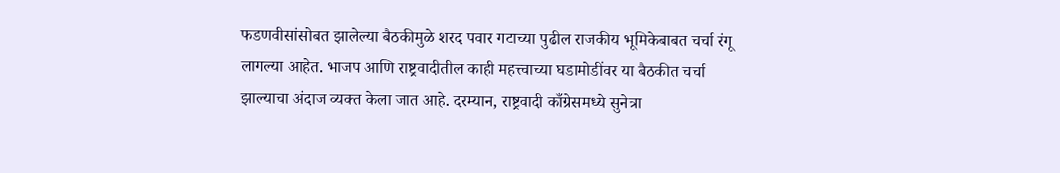फडणवीसांसोबत झालेल्या बैठकीमुळे शरद पवार गटाच्या पुढील राजकीय भूमिकेबाबत चर्चा रंगू लागल्या आहेत. भाजप आणि राष्ट्रवादीतील काही महत्त्वाच्या घडामोडींवर या बैठकीत चर्चा झाल्याचा अंदाज व्यक्त केला जात आहे. दरम्यान, राष्ट्रवादी काँग्रेसमध्ये सुनेत्रा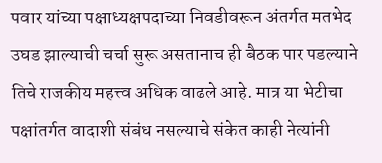पवार यांच्या पक्षाध्यक्षपदाच्या निवडीवरून अंतर्गत मतभेद उघड झाल्याची चर्चा सुरू असतानाच ही बैठक पार पडल्याने तिचे राजकीय महत्त्व अधिक वाढले आहे. मात्र या भेटीचा पक्षांतर्गत वादाशी संबंध नसल्याचे संकेत काही नेत्यांनी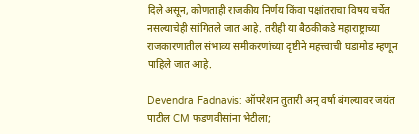दिले असून, कोणताही राजकीय निर्णय किंवा पक्षांतराचा विषय चर्चेत नसल्याचेही सांगितले जात आहे. तरीही या बैठकीकडे महाराष्ट्राच्या राजकारणातील संभाव्य समीकरणांच्या दृष्टीने महत्त्वाची घडामोड म्हणून पाहिले जात आहे.

Devendra Fadnavis: ऑपरेशन तुतारी अन् वर्षा बंगल्यावर जयंत पाटील CM फडणवीसांना भेटीला;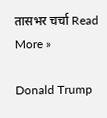तासभर चर्चा Read More »

Donald Trump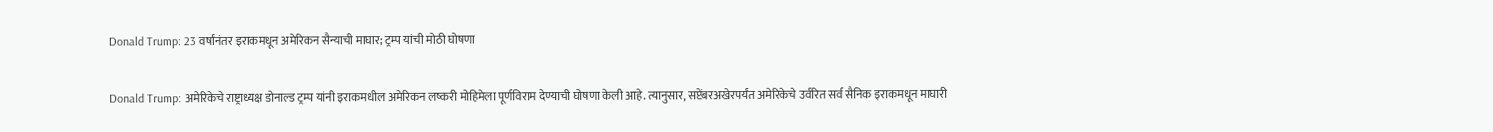Donald Trump: 23 वर्षांनंतर इराकमधून अमेरिकन सैन्याची माघार; ट्रम्प यांची मोठी घोषणा

Donald Trump: अमेरिकेचे राष्ट्राध्यक्ष डोनाल्ड ट्रम्प यांनी इराकमधील अमेरिकन लष्करी मोहिमेला पूर्णविराम देण्याची घोषणा केली आहे. त्यानुसार, सप्टेंबरअखेरपर्यंत अमेरिकेचे उर्वरित सर्व सैनिक इराकमधून माघारी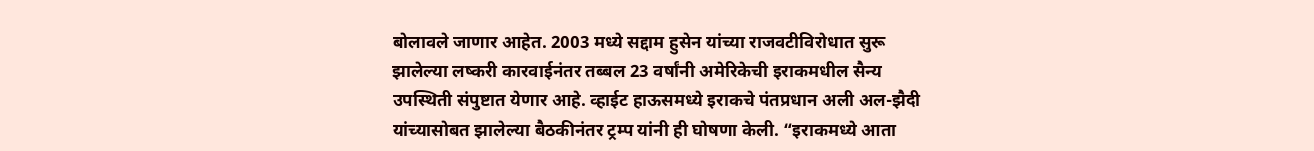बोलावले जाणार आहेत. 2003 मध्ये सद्दाम हुसेन यांच्या राजवटीविरोधात सुरू झालेल्या लष्करी कारवाईनंतर तब्बल 23 वर्षांनी अमेरिकेची इराकमधील सैन्य उपस्थिती संपुष्टात येणार आहे. व्हाईट हाऊसमध्ये इराकचे पंतप्रधान अली अल-झैदी यांच्यासोबत झालेल्या बैठकीनंतर ट्रम्प यांनी ही घोषणा केली. “इराकमध्ये आता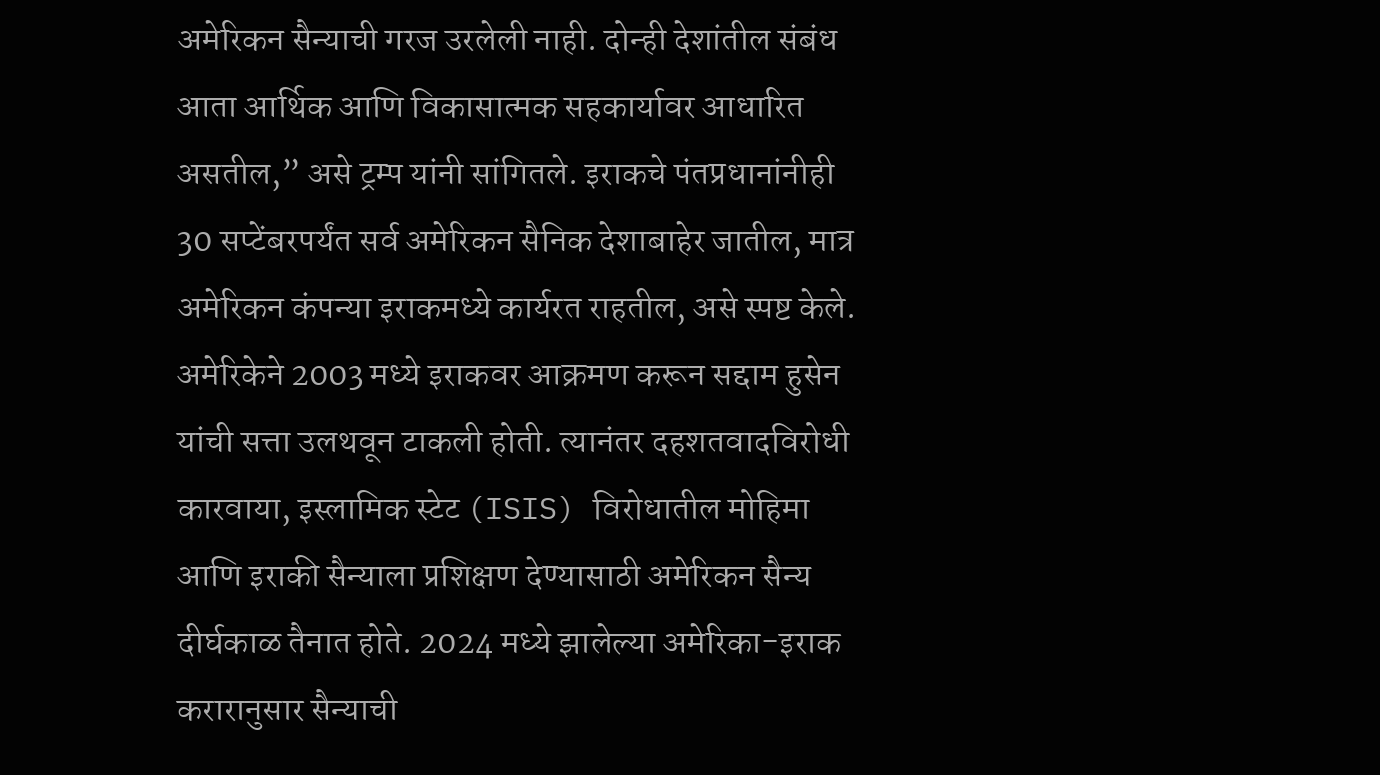अमेरिकन सैन्याची गरज उरलेली नाही. दोन्ही देशांतील संबंध आता आर्थिक आणि विकासात्मक सहकार्यावर आधारित असतील,” असे ट्रम्प यांनी सांगितले. इराकचे पंतप्रधानांनीही 30 सप्टेंबरपर्यंत सर्व अमेरिकन सैनिक देशाबाहेर जातील, मात्र अमेरिकन कंपन्या इराकमध्ये कार्यरत राहतील, असे स्पष्ट केले. अमेरिकेने 2003 मध्ये इराकवर आक्रमण करून सद्दाम हुसेन यांची सत्ता उलथवून टाकली होती. त्यानंतर दहशतवादविरोधी कारवाया, इस्लामिक स्टेट (ISIS) विरोधातील मोहिमा आणि इराकी सैन्याला प्रशिक्षण देण्यासाठी अमेरिकन सैन्य दीर्घकाळ तैनात होते. 2024 मध्ये झालेल्या अमेरिका-इराक करारानुसार सैन्याची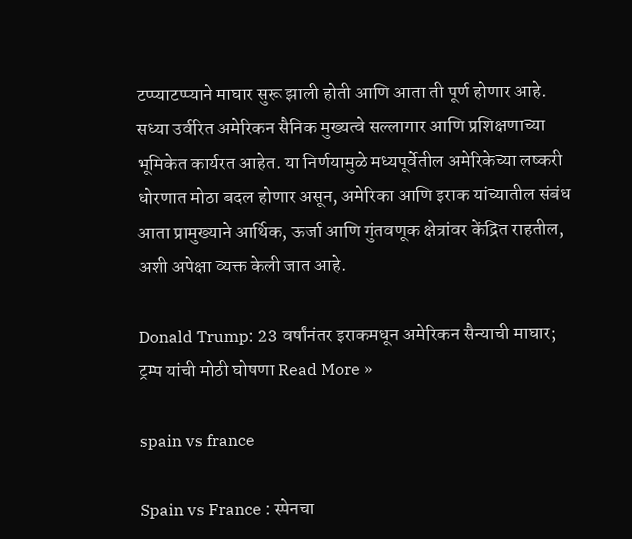टप्प्याटप्प्याने माघार सुरू झाली होती आणि आता ती पूर्ण होणार आहे. सध्या उर्वरित अमेरिकन सैनिक मुख्यत्वे सल्लागार आणि प्रशिक्षणाच्या भूमिकेत कार्यरत आहेत. या निर्णयामुळे मध्यपूर्वेतील अमेरिकेच्या लष्करी धोरणात मोठा बदल होणार असून, अमेरिका आणि इराक यांच्यातील संबंध आता प्रामुख्याने आर्थिक, ऊर्जा आणि गुंतवणूक क्षेत्रांवर केंद्रित राहतील, अशी अपेक्षा व्यक्त केली जात आहे.

Donald Trump: 23 वर्षांनंतर इराकमधून अमेरिकन सैन्याची माघार; ट्रम्प यांची मोठी घोषणा Read More »

spain vs france

Spain vs France : स्पेनचा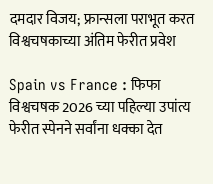दमदार विजय; फ्रान्सला पराभूत करत विश्वचषकाच्या अंतिम फेरीत प्रवेश

Spain vs France : फिफा विश्वचषक 2026 च्या पहिल्या उपांत्य फेरीत स्पेनने सर्वांना धक्का देत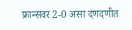फ्रान्सवर 2-0 असा दणदणीत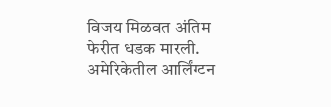विजय मिळवत अंतिम फेरीत धडक मारली. अमेरिकेतील आर्लिंग्टन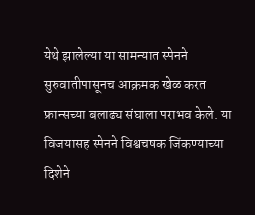येथे झालेल्या या सामन्यात स्पेनने सुरुवातीपासूनच आक्रमक खेळ करत फ्रान्सच्या बलाढ्य संघाला पराभव केले. या विजयासह स्पेनने विश्वचषक जिंकण्याच्या दिशेने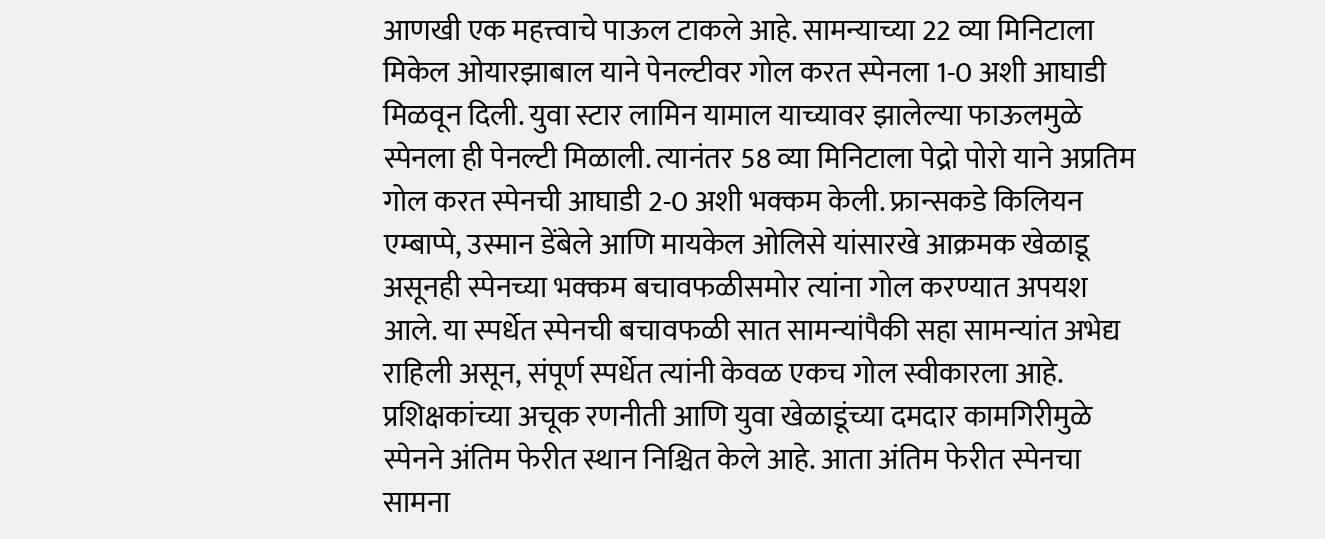आणखी एक महत्त्वाचे पाऊल टाकले आहे. सामन्याच्या 22 व्या मिनिटाला मिकेल ओयारझाबाल याने पेनल्टीवर गोल करत स्पेनला 1-0 अशी आघाडी मिळवून दिली. युवा स्टार लामिन यामाल याच्यावर झालेल्या फाऊलमुळे स्पेनला ही पेनल्टी मिळाली. त्यानंतर 58 व्या मिनिटाला पेद्रो पोरो याने अप्रतिम गोल करत स्पेनची आघाडी 2-0 अशी भक्कम केली. फ्रान्सकडे किलियन एम्बाप्पे, उस्मान डेंबेले आणि मायकेल ओलिसे यांसारखे आक्रमक खेळाडू असूनही स्पेनच्या भक्कम बचावफळीसमोर त्यांना गोल करण्यात अपयश आले. या स्पर्धेत स्पेनची बचावफळी सात सामन्यांपैकी सहा सामन्यांत अभेद्य राहिली असून, संपूर्ण स्पर्धेत त्यांनी केवळ एकच गोल स्वीकारला आहे. प्रशिक्षकांच्या अचूक रणनीती आणि युवा खेळाडूंच्या दमदार कामगिरीमुळे स्पेनने अंतिम फेरीत स्थान निश्चित केले आहे. आता अंतिम फेरीत स्पेनचा सामना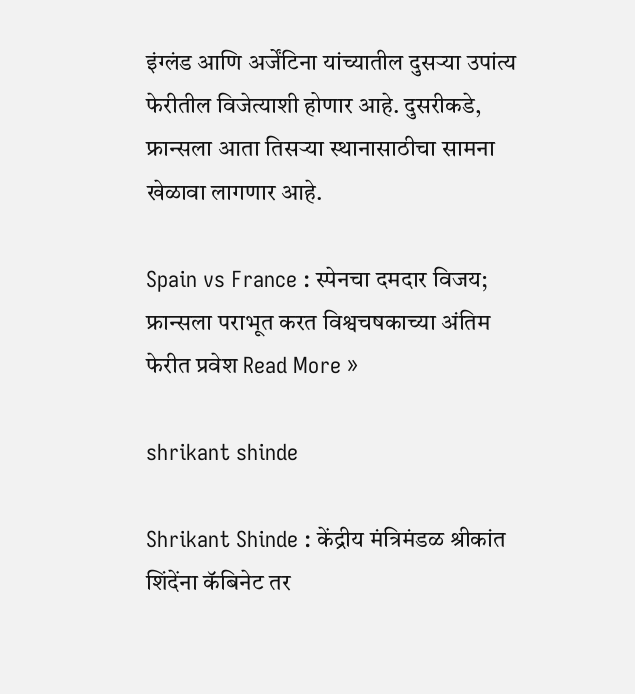इंग्लंड आणि अर्जेंटिना यांच्यातील दुसऱ्या उपांत्य फेरीतील विजेत्याशी होणार आहे. दुसरीकडे, फ्रान्सला आता तिसऱ्या स्थानासाठीचा सामना खेळावा लागणार आहे.

Spain vs France : स्पेनचा दमदार विजय; फ्रान्सला पराभूत करत विश्वचषकाच्या अंतिम फेरीत प्रवेश Read More »

shrikant shinde

Shrikant Shinde : केंद्रीय मंत्रिमंडळ श्रीकांत शिंदेंना कॅबिनेट तर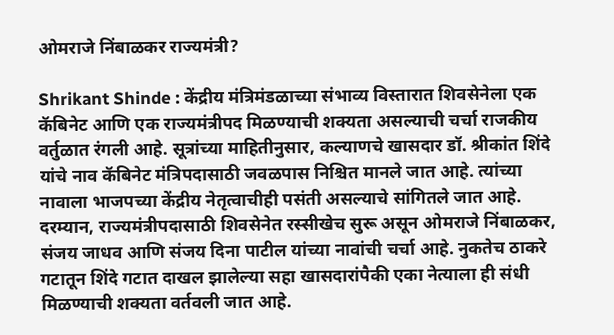ओमराजे निंबाळकर राज्यमंत्री?

Shrikant Shinde : केंद्रीय मंत्रिमंडळाच्या संभाव्य विस्तारात शिवसेनेला एक कॅबिनेट आणि एक राज्यमंत्रीपद मिळण्याची शक्यता असल्याची चर्चा राजकीय वर्तुळात रंगली आहे. सूत्रांच्या माहितीनुसार, कल्याणचे खासदार डॉ. श्रीकांत शिंदे यांचे नाव कॅबिनेट मंत्रिपदासाठी जवळपास निश्चित मानले जात आहे. त्यांच्या नावाला भाजपच्या केंद्रीय नेतृत्वाचीही पसंती असल्याचे सांगितले जात आहे. दरम्यान, राज्यमंत्रीपदासाठी शिवसेनेत रस्सीखेच सुरू असून ओमराजे निंबाळकर, संजय जाधव आणि संजय दिना पाटील यांच्या नावांची चर्चा आहे. नुकतेच ठाकरे गटातून शिंदे गटात दाखल झालेल्या सहा खासदारांपैकी एका नेत्याला ही संधी मिळण्याची शक्यता वर्तवली जात आहे.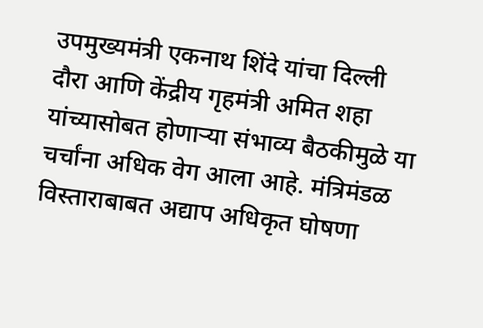उपमुख्यमंत्री एकनाथ शिंदे यांचा दिल्ली दौरा आणि केंद्रीय गृहमंत्री अमित शहा यांच्यासोबत होणाऱ्या संभाव्य बैठकीमुळे या चर्चांना अधिक वेग आला आहे. मंत्रिमंडळ विस्ताराबाबत अद्याप अधिकृत घोषणा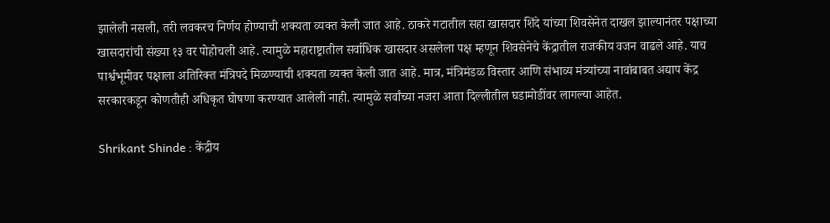झालेली नसली, तरी लवकरच निर्णय होण्याची शक्यता व्यक्त केली जात आहे. ठाकरे गटातील सहा खासदार शिंदे यांच्या शिवसेनेत दाखल झाल्यानंतर पक्षाच्या खासदारांची संख्या १३ वर पोहोचली आहे. त्यामुळे महाराष्ट्रातील सर्वाधिक खासदार असलेला पक्ष म्हणून शिवसेनेचे केंद्रातील राजकीय वजन वाढले आहे. याच पार्श्वभूमीवर पक्षाला अतिरिक्त मंत्रिपदे मिळण्याची शक्यता व्यक्त केली जात आहे. मात्र, मंत्रिमंडळ विस्तार आणि संभाव्य मंत्र्यांच्या नावांबाबत अद्याप केंद्र सरकारकडून कोणतीही अधिकृत घोषणा करण्यात आलेली नाही. त्यामुळे सर्वांच्या नजरा आता दिल्लीतील घडामोडींवर लागल्या आहेत.

Shrikant Shinde : केंद्रीय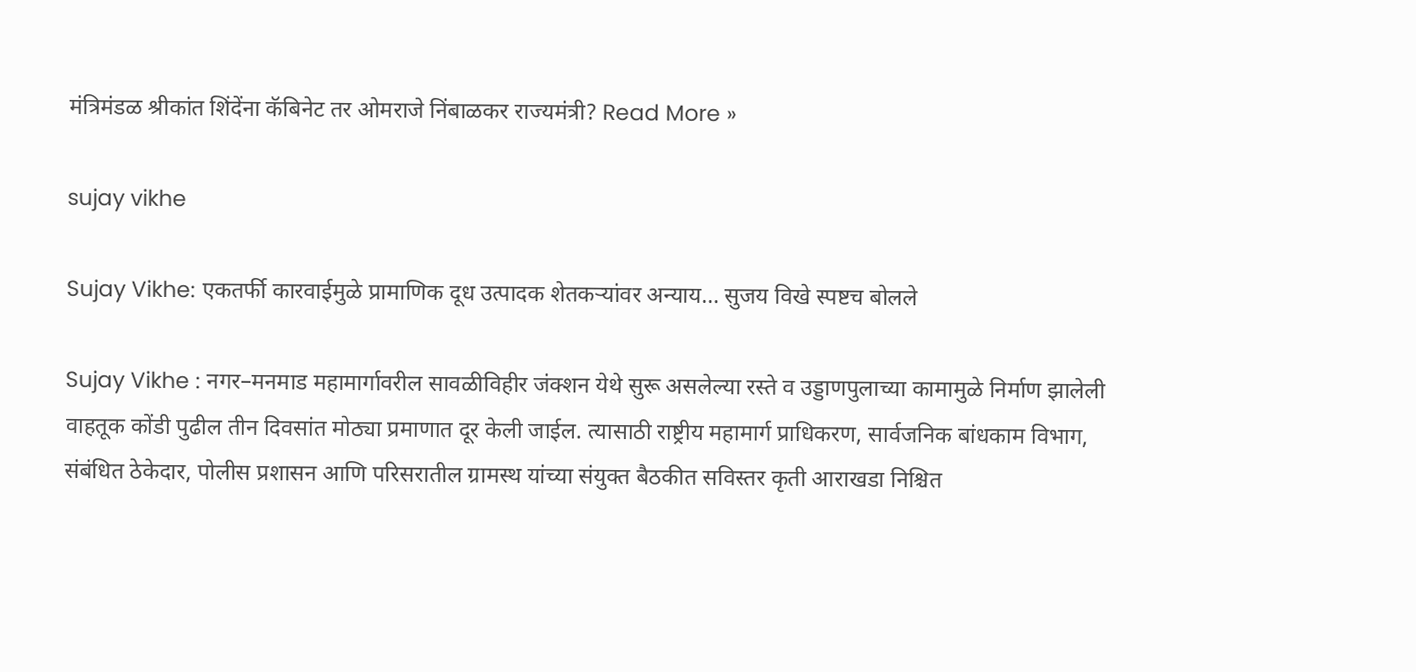मंत्रिमंडळ श्रीकांत शिंदेंना कॅबिनेट तर ओमराजे निंबाळकर राज्यमंत्री? Read More »

sujay vikhe

Sujay Vikhe: एकतर्फी कारवाईमुळे प्रामाणिक दूध उत्पादक शेतकऱ्यांवर अन्याय… सुजय विखे स्पष्टच बोलले

Sujay Vikhe : नगर–मनमाड महामार्गावरील सावळीविहीर जंक्शन येथे सुरू असलेल्या रस्ते व उड्डाणपुलाच्या कामामुळे निर्माण झालेली वाहतूक कोंडी पुढील तीन दिवसांत मोठ्या प्रमाणात दूर केली जाईल. त्यासाठी राष्ट्रीय महामार्ग प्राधिकरण, सार्वजनिक बांधकाम विभाग, संबंधित ठेकेदार, पोलीस प्रशासन आणि परिसरातील ग्रामस्थ यांच्या संयुक्त बैठकीत सविस्तर कृती आराखडा निश्चित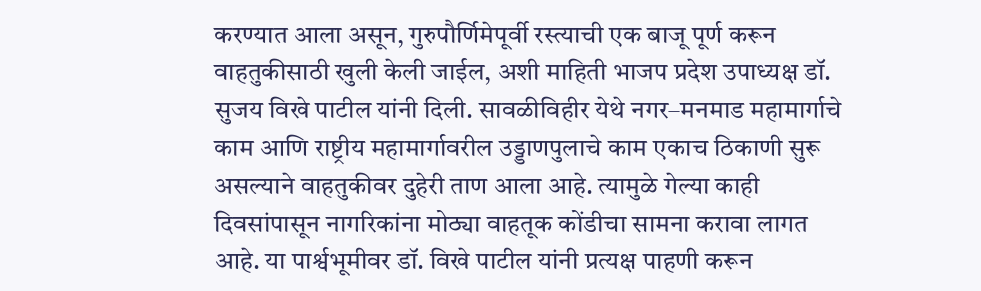करण्यात आला असून, गुरुपौर्णिमेपूर्वी रस्त्याची एक बाजू पूर्ण करून वाहतुकीसाठी खुली केली जाईल, अशी माहिती भाजप प्रदेश उपाध्यक्ष डॉ. सुजय विखे पाटील यांनी दिली. सावळीविहीर येथे नगर–मनमाड महामार्गाचे काम आणि राष्ट्रीय महामार्गावरील उड्डाणपुलाचे काम एकाच ठिकाणी सुरू असल्याने वाहतुकीवर दुहेरी ताण आला आहे. त्यामुळे गेल्या काही दिवसांपासून नागरिकांना मोठ्या वाहतूक कोंडीचा सामना करावा लागत आहे. या पार्श्वभूमीवर डॉ. विखे पाटील यांनी प्रत्यक्ष पाहणी करून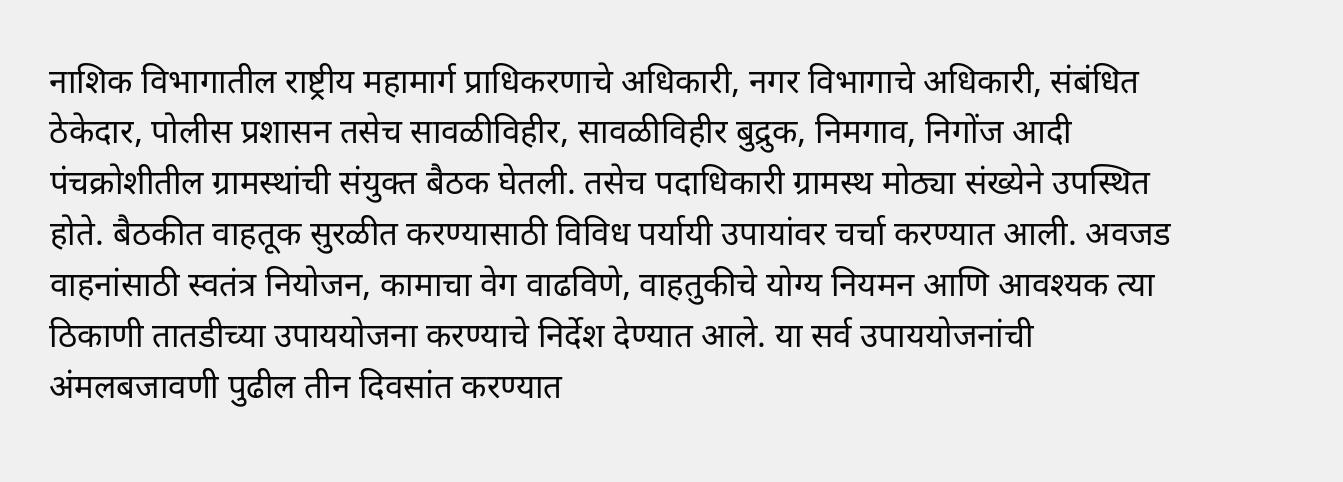नाशिक विभागातील राष्ट्रीय महामार्ग प्राधिकरणाचे अधिकारी, नगर विभागाचे अधिकारी, संबंधित ठेकेदार, पोलीस प्रशासन तसेच सावळीविहीर, सावळीविहीर बुद्रुक, निमगाव, निगोंज आदी पंचक्रोशीतील ग्रामस्थांची संयुक्त बैठक घेतली. तसेच पदाधिकारी ग्रामस्थ मोठ्या संख्येने उपस्थित होते. बैठकीत वाहतूक सुरळीत करण्यासाठी विविध पर्यायी उपायांवर चर्चा करण्यात आली. अवजड वाहनांसाठी स्वतंत्र नियोजन, कामाचा वेग वाढविणे, वाहतुकीचे योग्य नियमन आणि आवश्यक त्या ठिकाणी तातडीच्या उपाययोजना करण्याचे निर्देश देण्यात आले. या सर्व उपाययोजनांची अंमलबजावणी पुढील तीन दिवसांत करण्यात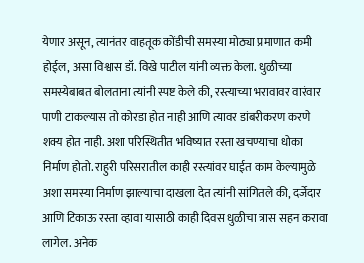येणार असून, त्यानंतर वाहतूक कोंडीची समस्या मोठ्या प्रमाणात कमी होईल, असा विश्वास डॉ. विखे पाटील यांनी व्यक्त केला. धुळीच्या समस्येबाबत बोलताना त्यांनी स्पष्ट केले की, रस्त्याच्या भरावावर वारंवार पाणी टाकल्यास तो कोरडा होत नाही आणि त्यावर डांबरीकरण करणे शक्य होत नाही. अशा परिस्थितीत भविष्यात रस्ता खचण्याचा धोका निर्माण होतो. राहुरी परिसरातील काही रस्त्यांवर घाईत काम केल्यामुळे अशा समस्या निर्माण झाल्याचा दाखला देत त्यांनी सांगितले की, दर्जेदार आणि टिकाऊ रस्ता व्हावा यासाठी काही दिवस धुळीचा त्रास सहन करावा लागेल. अनेक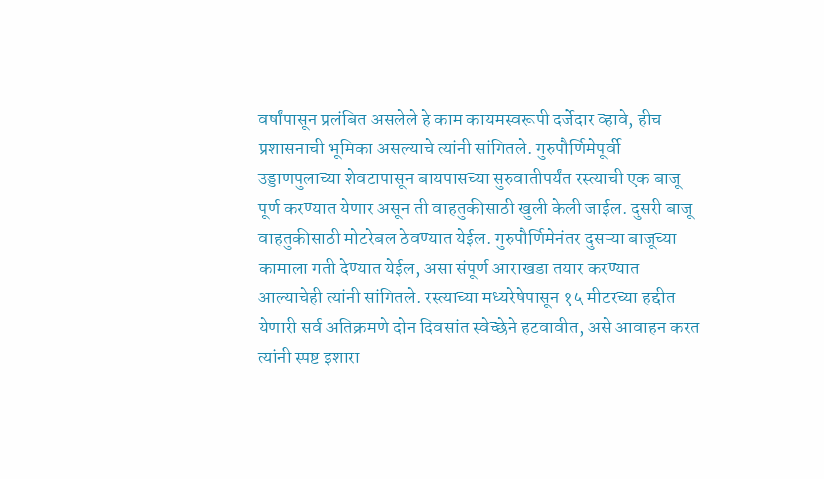वर्षांपासून प्रलंबित असलेले हे काम कायमस्वरूपी दर्जेदार व्हावे, हीच प्रशासनाची भूमिका असल्याचे त्यांनी सांगितले. गुरुपौर्णिमेपूर्वी उड्डाणपुलाच्या शेवटापासून बायपासच्या सुरुवातीपर्यंत रस्त्याची एक बाजू पूर्ण करण्यात येणार असून ती वाहतुकीसाठी खुली केली जाईल. दुसरी बाजू वाहतुकीसाठी मोटरेबल ठेवण्यात येईल. गुरुपौर्णिमेनंतर दुसऱ्या बाजूच्या कामाला गती देण्यात येईल, असा संपूर्ण आराखडा तयार करण्यात आल्याचेही त्यांनी सांगितले. रस्त्याच्या मध्यरेषेपासून १५ मीटरच्या हद्दीत येणारी सर्व अतिक्रमणे दोन दिवसांत स्वेच्छेने हटवावीत, असे आवाहन करत त्यांनी स्पष्ट इशारा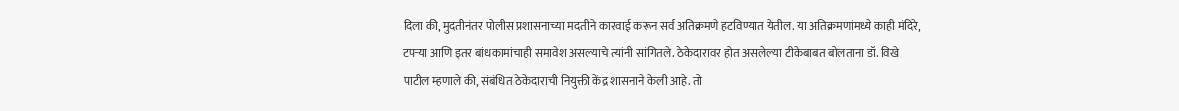दिला की, मुदतीनंतर पोलीस प्रशासनाच्या मदतीने कारवाई करून सर्व अतिक्रमणे हटविण्यात येतील. या अतिक्रमणांमध्ये काही मंदिरे, टपऱ्या आणि इतर बांधकामांचाही समावेश असल्याचे त्यांनी सांगितले. ठेकेदारावर होत असलेल्या टीकेबाबत बोलताना डॉ. विखे पाटील म्हणाले की, संबंधित ठेकेदाराची नियुक्ती केंद्र शासनाने केली आहे. तो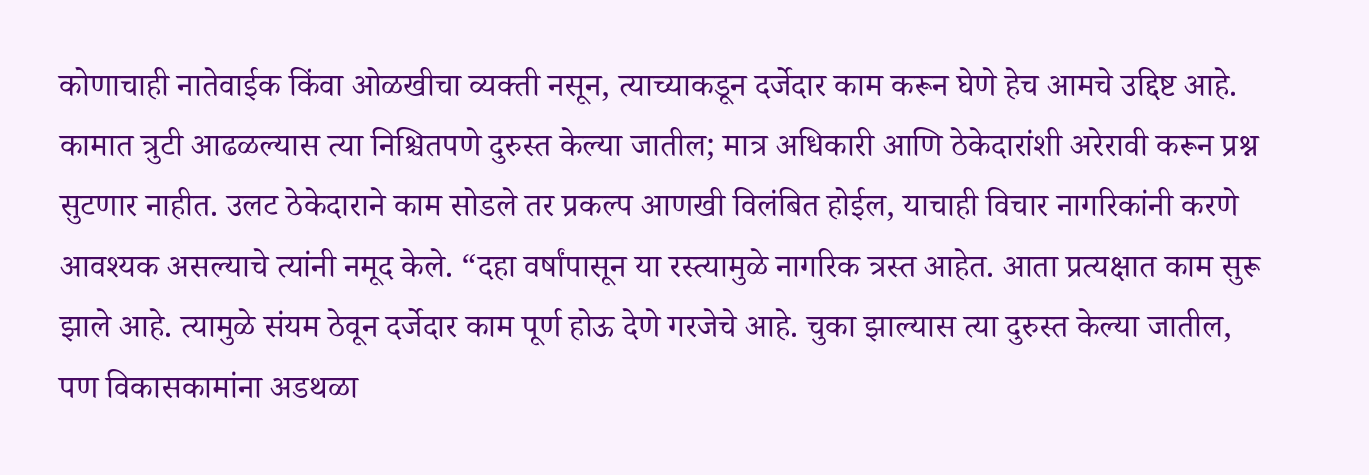कोणाचाही नातेवाईक किंवा ओळखीचा व्यक्ती नसून, त्याच्याकडून दर्जेदार काम करून घेणे हेच आमचे उद्दिष्ट आहे. कामात त्रुटी आढळल्यास त्या निश्चितपणे दुरुस्त केल्या जातील; मात्र अधिकारी आणि ठेकेदारांशी अरेरावी करून प्रश्न सुटणार नाहीत. उलट ठेकेदाराने काम सोडले तर प्रकल्प आणखी विलंबित होईल, याचाही विचार नागरिकांनी करणे आवश्यक असल्याचे त्यांनी नमूद केले. “दहा वर्षांपासून या रस्त्यामुळे नागरिक त्रस्त आहेत. आता प्रत्यक्षात काम सुरू झाले आहे. त्यामुळे संयम ठेवून दर्जेदार काम पूर्ण होऊ देणे गरजेचे आहे. चुका झाल्यास त्या दुरुस्त केल्या जातील, पण विकासकामांना अडथळा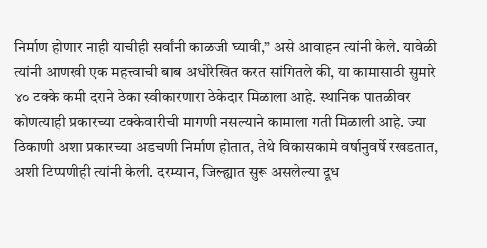निर्माण होणार नाही याचीही सर्वांनी काळजी घ्यावी,” असे आवाहन त्यांनी केले. यावेळी त्यांनी आणखी एक महत्त्वाची बाब अधोरेखित करत सांगितले की, या कामासाठी सुमारे ४० टक्के कमी दराने ठेका स्वीकारणारा ठेकेदार मिळाला आहे. स्थानिक पातळीवर कोणत्याही प्रकारच्या टक्केवारीची मागणी नसल्याने कामाला गती मिळाली आहे. ज्या ठिकाणी अशा प्रकारच्या अडचणी निर्माण होतात, तेथे विकासकामे वर्षानुवर्षे रखडतात, अशी टिप्पणीही त्यांनी केली. दरम्यान, जिल्ह्यात सुरू असलेल्या दूध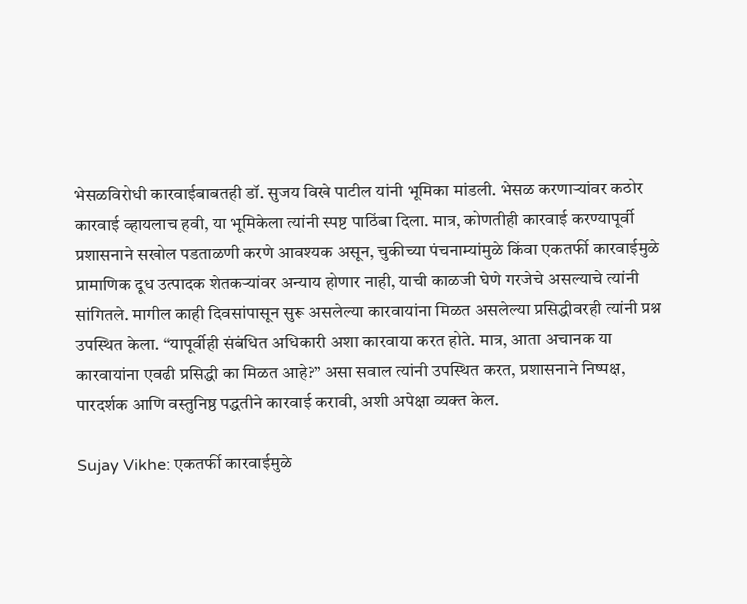भेसळविरोधी कारवाईबाबतही डॉ. सुजय विखे पाटील यांनी भूमिका मांडली. भेसळ करणाऱ्यांवर कठोर कारवाई व्हायलाच हवी, या भूमिकेला त्यांनी स्पष्ट पाठिंबा दिला. मात्र, कोणतीही कारवाई करण्यापूर्वी प्रशासनाने सखोल पडताळणी करणे आवश्यक असून, चुकीच्या पंचनाम्यांमुळे किंवा एकतर्फी कारवाईमुळे प्रामाणिक दूध उत्पादक शेतकऱ्यांवर अन्याय होणार नाही, याची काळजी घेणे गरजेचे असल्याचे त्यांनी सांगितले. मागील काही दिवसांपासून सुरू असलेल्या कारवायांना मिळत असलेल्या प्रसिद्धीवरही त्यांनी प्रश्न उपस्थित केला. “यापूर्वीही संबंधित अधिकारी अशा कारवाया करत होते. मात्र, आता अचानक या कारवायांना एवढी प्रसिद्धी का मिळत आहे?” असा सवाल त्यांनी उपस्थित करत, प्रशासनाने निष्पक्ष, पारदर्शक आणि वस्तुनिष्ठ पद्धतीने कारवाई करावी, अशी अपेक्षा व्यक्त केल.

Sujay Vikhe: एकतर्फी कारवाईमुळे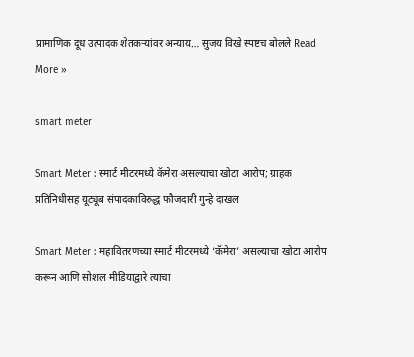प्रामाणिक दूध उत्पादक शेतकऱ्यांवर अन्याय… सुजय विखे स्पष्टच बोलले Read More »

smart meter

Smart Meter : स्मार्ट मीटरमध्ये कॅमेरा असल्याचा खोटा आरोप; ग्राहक प्रतिनिधीसह यूट्यूब संपादकाविरुद्ध फौजदारी गुन्हे दाखल

Smart Meter : महावितरणच्या स्मार्ट मीटरमध्ये ‘कॅमेरा’ असल्याचा खोटा आरोप करून आणि सोशल मीडियाद्वारे त्याचा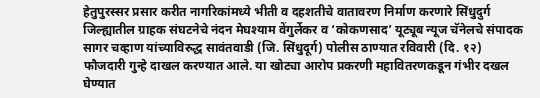हेतुपुरस्सर प्रसार करीत नागरिकांमध्ये भीती व दहशतीचे वातावरण निर्माण करणारे सिंधुदुर्ग जिल्ह्यातील ग्राहक संघटनेचे नंदन मेघश्याम वेंगुर्लेकर व ‘कोकणसाद’ यूट्यूब न्यूज चॅनेलचे संपादक सागर चव्हाण यांच्याविरुद्ध सावंतवाडी (जि. सिंधुदूर्ग) पोलीस ठाण्यात रविवारी (दि. १२) फौजदारी गुन्हे दाखल करण्यात आले. या खोट्या आरोप प्रकरणी महावितरणकडून गंभीर दखल घेण्यात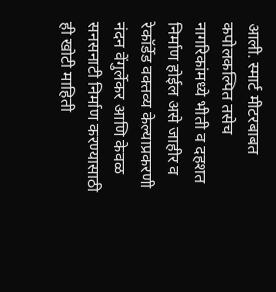आली. स्मार्ट मीटरबाबत कपोलकल्पित तसेच नागरिकांमध्ये भीती व दहशत निर्माण होईल असे जाहीर व रेकॉर्डेड वक्तव्य केल्याप्रकरणी नंदन वेंगुर्लेकर आणि केवळ सनसनाटी निर्माण करण्यासाठी ही खोटी माहिती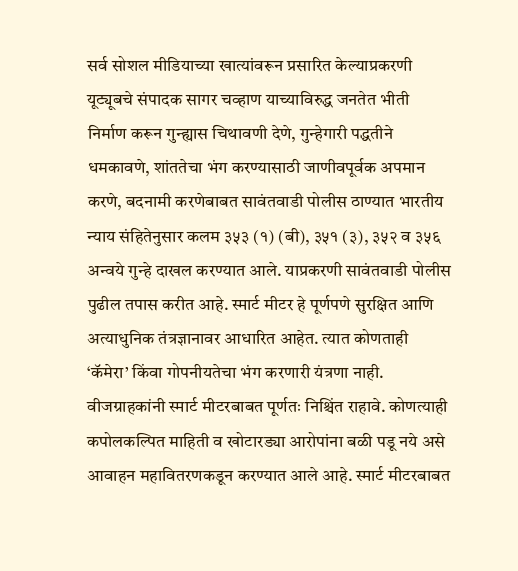सर्व सोशल मीडियाच्या खात्यांवरून प्रसारित केल्याप्रकरणी यूट्यूबचे संपादक सागर चव्हाण याच्याविरुद्ध जनतेत भीती निर्माण करून गुन्ह्यास चिथावणी देणे, गुन्हेगारी पद्धतीने धमकावणे, शांततेचा भंग करण्यासाठी जाणीवपूर्वक अपमान करणे, बदनामी करणेबाबत सावंतवाडी पोलीस ठाण्यात भारतीय न्याय संहितेनुसार कलम ३५३ (१) (बी), ३५१ (३), ३५२ व ३५६ अन्वये गुन्हे दाखल करण्यात आले. याप्रकरणी सावंतवाडी पोलीस पुढील तपास करीत आहे. स्मार्ट मीटर हे पूर्णपणे सुरक्षित आणि अत्याधुनिक तंत्रज्ञानावर आधारित आहेत. त्यात कोणताही ‘कॅमेरा’ किंवा गोपनीयतेचा भंग करणारी यंत्रणा नाही. वीजग्राहकांनी स्मार्ट मीटरबाबत पूर्णतः निश्चिंत राहावे. कोणत्याही कपोलकल्पित माहिती व खोटारड्या आरोपांना बळी पडू नये असे आवाहन महावितरणकडून करण्यात आले आहे. स्मार्ट मीटरबाबत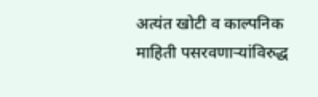अत्यंत खोटी व काल्पनिक माहिती पसरवणाऱ्यांविरुद्ध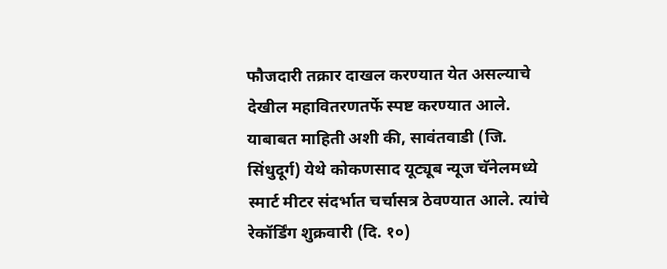फौजदारी तक्रार दाखल करण्यात येत असल्याचे देखील महावितरणतर्फे स्पष्ट करण्यात आले. याबाबत माहिती अशी की, सावंतवाडी (जि. सिंधुदूर्ग) येथे कोकणसाद यूट्यूब न्यूज चॅनेलमध्ये स्मार्ट मीटर संदर्भात चर्चासत्र ठेवण्यात आले. त्यांचे रेकॉर्डिंग शुक्रवारी (दि. १०)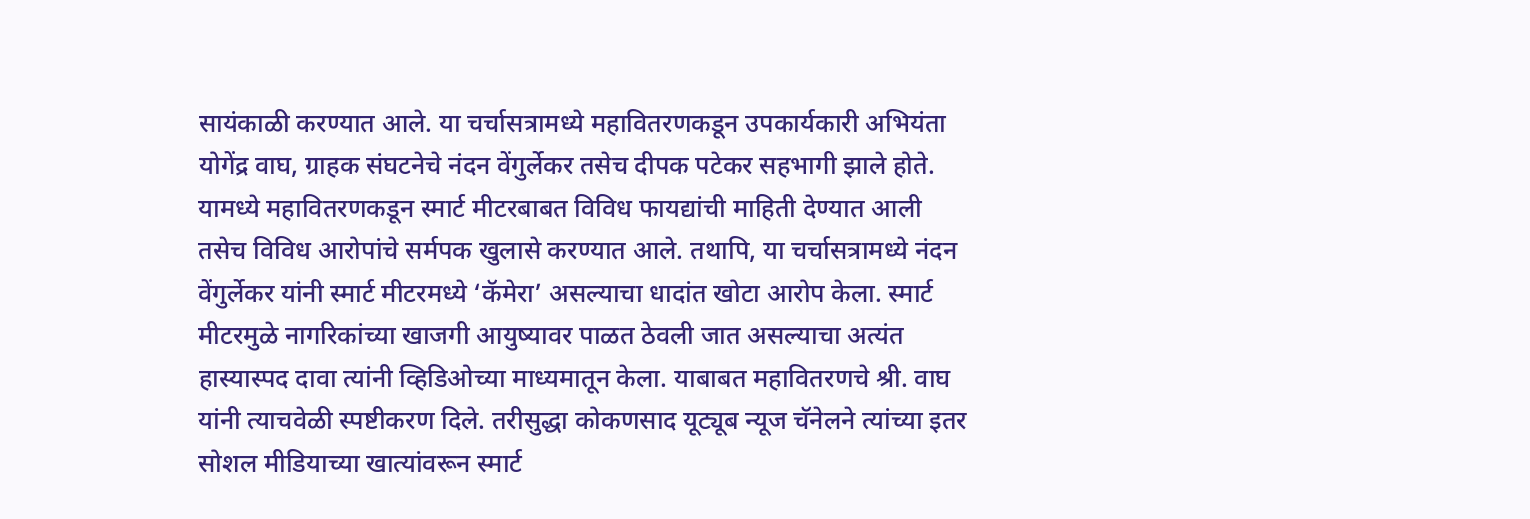सायंकाळी करण्यात आले. या चर्चासत्रामध्ये महावितरणकडून उपकार्यकारी अभियंता योगेंद्र वाघ, ग्राहक संघटनेचे नंदन वेंगुर्लेकर तसेच दीपक पटेकर सहभागी झाले होते. यामध्ये महावितरणकडून स्मार्ट मीटरबाबत विविध फायद्यांची माहिती देण्यात आली तसेच विविध आरोपांचे सर्मपक खुलासे करण्यात आले. तथापि, या चर्चासत्रामध्ये नंदन वेंगुर्लेकर यांनी स्मार्ट मीटरमध्ये ‘कॅमेरा’ असल्याचा धादांत खोटा आरोप केला. स्मार्ट मीटरमुळे नागरिकांच्या खाजगी आयुष्यावर पाळत ठेवली जात असल्याचा अत्यंत हास्यास्पद दावा त्यांनी व्हिडिओच्या माध्यमातून केला. याबाबत महावितरणचे श्री. वाघ यांनी त्याचवेळी स्पष्टीकरण दिले. तरीसुद्धा कोकणसाद यूट्यूब न्यूज चॅनेलने त्यांच्या इतर सोशल मीडियाच्या खात्यांवरून स्मार्ट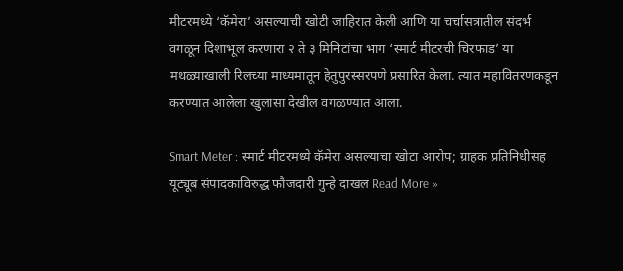मीटरमध्ये ‘कॅमेरा’ असल्याची खोटी जाहिरात केली आणि या चर्चासत्रातील संदर्भ वगळून दिशाभूल करणारा २ ते ३ मिनिटांचा भाग ‘स्मार्ट मीटरची चिरफाड’ या मथळ्याखाली रिलच्या माध्यमातून हेतुपुरस्सरपणे प्रसारित केला. त्यात महावितरणकडून करण्यात आलेला खुलासा देखील वगळण्यात आला.

Smart Meter : स्मार्ट मीटरमध्ये कॅमेरा असल्याचा खोटा आरोप; ग्राहक प्रतिनिधीसह यूट्यूब संपादकाविरुद्ध फौजदारी गुन्हे दाखल Read More »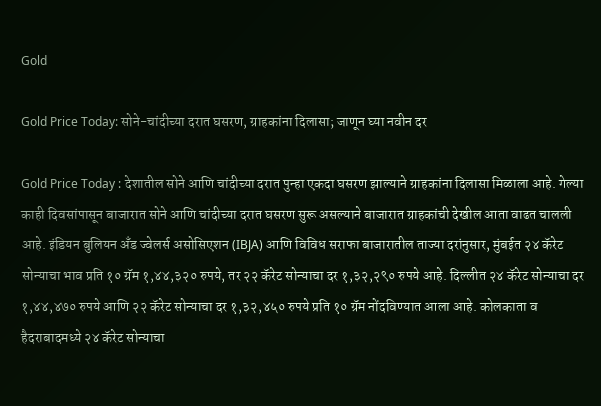Gold

Gold Price Today: सोने-चांदीच्या दरात घसरण, ग्राहकांना दिलासा; जाणून घ्या नवीन दर

Gold Price Today : देशातील सोने आणि चांदीच्या दरात पुन्हा एकदा घसरण झाल्याने ग्राहकांना दिलासा मिळाला आहे. गेल्या काही दिवसांपासून बाजारात सोने आणि चांदीच्या दरात घसरण सुरू असल्याने बाजारात ग्राहकांची देखील आता वाढत चालली आहे. इंडियन बुलियन अँड ज्वेलर्स असोसिएशन (IBJA) आणि विविध सराफा बाजारातील ताज्या दरांनुसार, मुंबईत २४ कॅरेट सोन्याचा भाव प्रति १० ग्रॅम १,४४,३२० रुपये, तर २२ कॅरेट सोन्याचा दर १,३२,२९० रुपये आहे. दिल्लीत २४ कॅरेट सोन्याचा दर १,४४,४७० रुपये आणि २२ कॅरेट सोन्याचा दर १,३२,४५० रुपये प्रति १० ग्रॅम नोंदविण्यात आला आहे. कोलकाता व हैदराबादमध्ये २४ कॅरेट सोन्याचा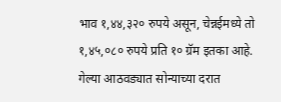भाव १,४४,३२० रुपये असून, चेन्नईमध्ये तो १,४५,०८० रुपये प्रति १० ग्रॅम इतका आहे. गेल्या आठवड्यात सोन्याच्या दरात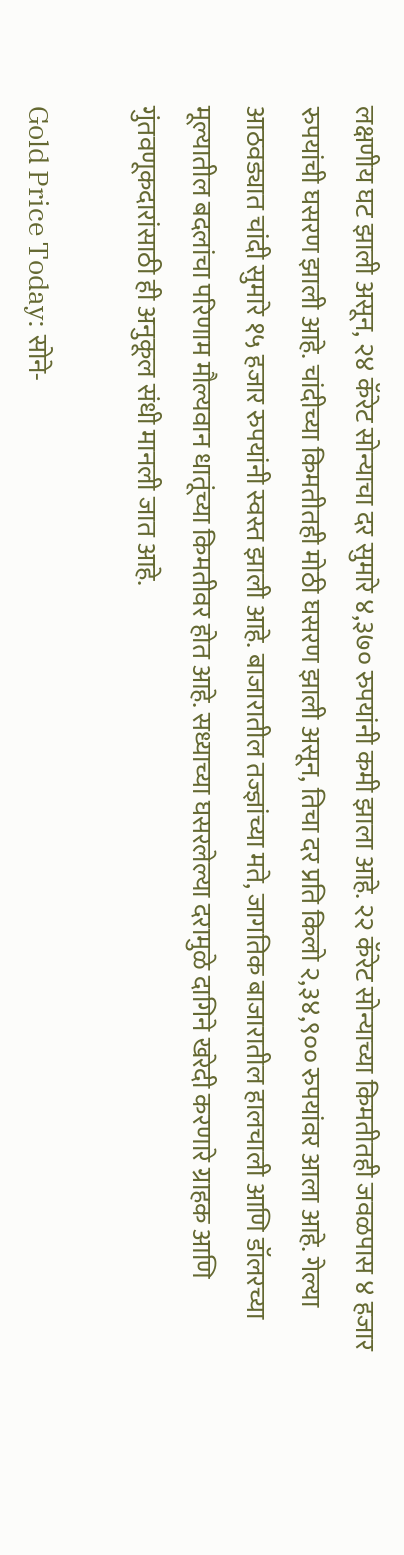लक्षणीय घट झाली असून, २४ कॅरेट सोन्याचा दर सुमारे ४,३७० रुपयांनी कमी झाला आहे. २२ कॅरेट सोन्याच्या किमतीतही जवळपास ४ हजार रुपयांची घसरण झाली आहे. चांदीच्या किमतीतही मोठी घसरण झाली असून, तिचा दर प्रति किलो २,३४,९०० रुपयांवर आला आहे. गेल्या आठवड्यात चांदी सुमारे १५ हजार रुपयांनी स्वस्त झाली आहे. बाजारातील तज्ज्ञांच्या मते, जागतिक बाजारातील हालचाली आणि डॉलरच्या मूल्यातील बदलांचा परिणाम मौल्यवान धातूंच्या किमतीवर होत आहे. सध्याच्या घसरलेल्या दरामुळे दागिने खरेदी करणारे ग्राहक आणि गुंतवणूकदारांसाठी ही अनुकूल संधी मानली जात आहे.

Gold Price Today: सोने-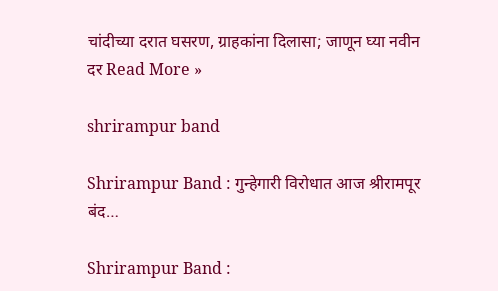चांदीच्या दरात घसरण, ग्राहकांना दिलासा; जाणून घ्या नवीन दर Read More »

shrirampur band

Shrirampur Band : गुन्हेगारी विरोधात आज श्रीरामपूर बंद…

Shrirampur Band :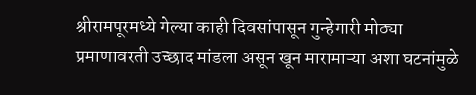श्रीरामपूरमध्ये गेल्या काही दिवसांपासून गुन्हेगारी मोठ्या प्रमाणावरती उच्छाद मांडला असून खून मारामाऱ्या अशा घटनांमुळे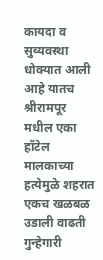कायदा व सुव्यवस्था धोक्यात आली आहे यातच श्रीरामपूर मधील एका हॉटेल मालकाच्या हत्येमुळे शहरात एकच खळबळ उडाली वाढती गुन्हेगारी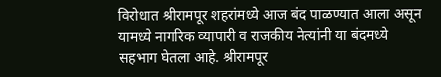विरोधात श्रीरामपूर शहरांमध्ये आज बंद पाळण्यात आला असून यामध्ये नागरिक व्यापारी व राजकीय नेत्यांनी या बंदमध्ये सहभाग घेतला आहे. श्रीरामपूर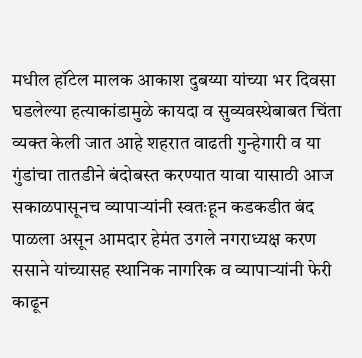मधील हॉटेल मालक आकाश दुबय्या यांच्या भर दिवसा घडलेल्या हत्याकांडामुळे कायदा व सुव्यवस्थेबाबत चिंता व्यक्त केली जात आहे शहरात वाढती गुन्हेगारी व या गुंडांचा तातडीने बंदोबस्त करण्यात यावा यासाठी आज सकाळपासूनच व्यापाऱ्यांनी स्वतःहून कडकडीत बंद पाळला असून आमदार हेमंत उगले नगराध्यक्ष करण ससाने यांच्यासह स्थानिक नागरिक व व्यापाऱ्यांनी फेरी काढून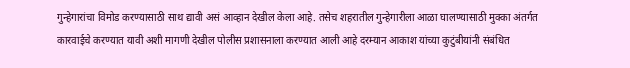गुन्हेगारांचा विमोड करण्यासाठी साथ द्यावी असं आव्हान देखील केला आहे. तसेच शहरातील गुन्हेगारीला आळा घालण्यासाठी मुक्का अंतर्गत कारवाईचे करण्यात यावी अशी मागणी देखील पोलीस प्रशासनाला करण्यात आली आहे दरम्यान आकाश यांच्या कुटुंबीयांनी संबंधित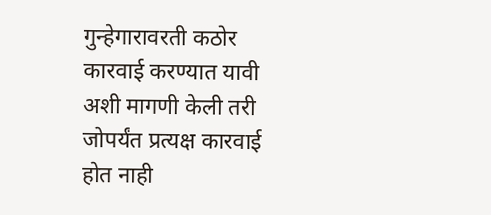गुन्हेगारावरती कठोर कारवाई करण्यात यावी अशी मागणी केली तरी जोपर्यंत प्रत्यक्ष कारवाई होत नाही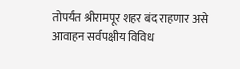तोपर्यंत श्रीरामपूर शहर बंद राहणार असे आवाहन सर्वपक्षीय विविध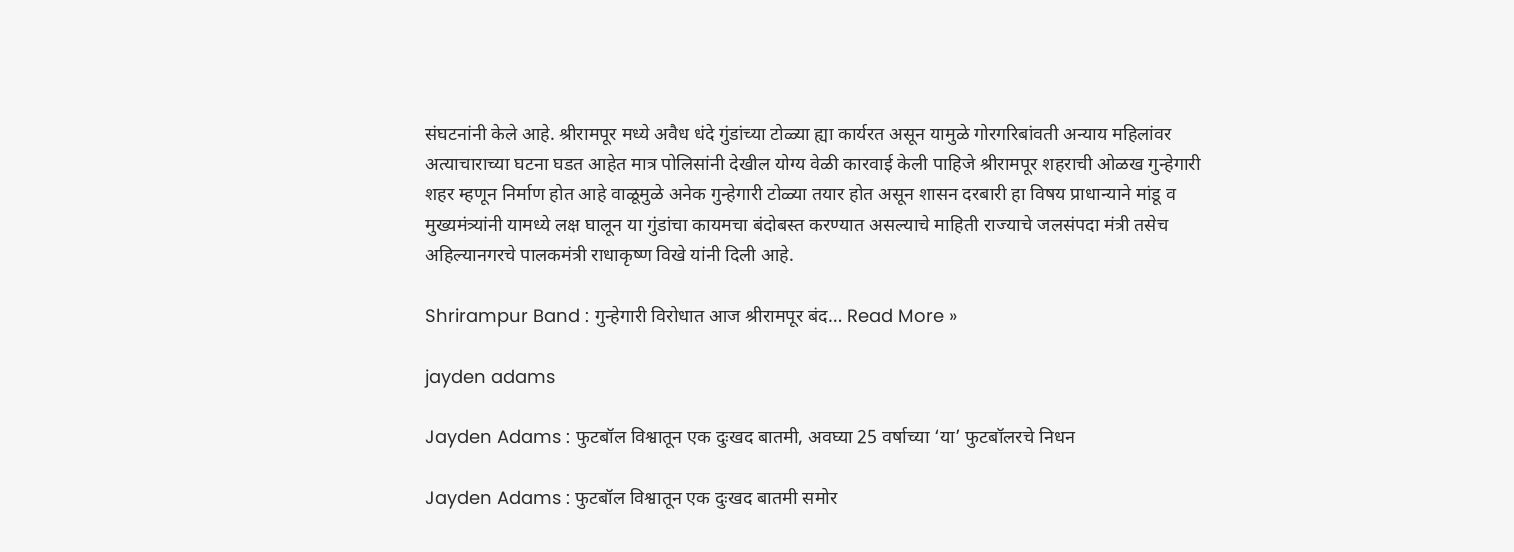संघटनांनी केले आहे. श्रीरामपूर मध्ये अवैध धंदे गुंडांच्या टोळ्या ह्या कार्यरत असून यामुळे गोरगरिबांवती अन्याय महिलांवर अत्याचाराच्या घटना घडत आहेत मात्र पोलिसांनी देखील योग्य वेळी कारवाई केली पाहिजे श्रीरामपूर शहराची ओळख गुन्हेगारी शहर म्हणून निर्माण होत आहे वाळूमुळे अनेक गुन्हेगारी टोळ्या तयार होत असून शासन दरबारी हा विषय प्राधान्याने मांडू व मुख्यमंत्र्यांनी यामध्ये लक्ष घालून या गुंडांचा कायमचा बंदोबस्त करण्यात असल्याचे माहिती राज्याचे जलसंपदा मंत्री तसेच अहिल्यानगरचे पालकमंत्री राधाकृष्ण विखे यांनी दिली आहे.

Shrirampur Band : गुन्हेगारी विरोधात आज श्रीरामपूर बंद… Read More »

jayden adams

Jayden Adams : फुटबॉल विश्वातून एक दुःखद बातमी, अवघ्या 25 वर्षाच्या ‘या’ फुटबॉलरचे निधन

Jayden Adams : फुटबॉल विश्वातून एक दुःखद बातमी समोर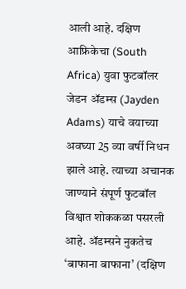आली आहे. दक्षिण आफ्रिकेचा (South Africa) युवा फुटबॉलर जेडन ॲडम्स (Jayden Adams) याचे वयाच्या अवघ्या 25 व्या वर्षी निधन झाले आहे. त्याच्या अचानक जाण्याने संपूर्ण फुटबॉल विश्वात शोककळा पसरली आहे. ॲडम्सने नुकतेच ‘बाफाना बाफाना’ (दक्षिण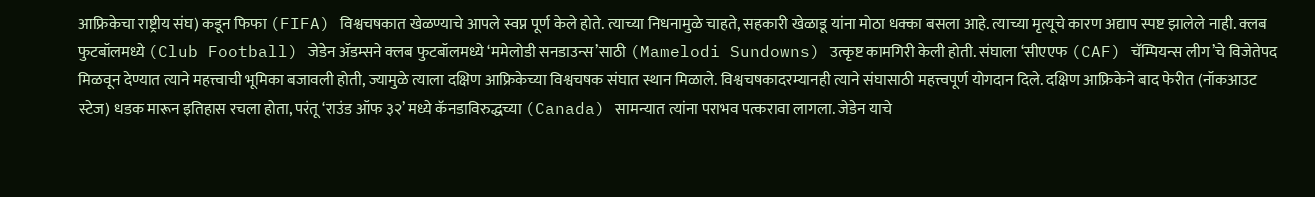आफ्रिकेचा राष्ट्रीय संघ) कडून फिफा (FIFA) विश्वचषकात खेळण्याचे आपले स्वप्न पूर्ण केले होते. त्याच्या निधनामुळे चाहते, सहकारी खेळाडू यांना मोठा धक्का बसला आहे. त्याच्या मृत्यूचे कारण अद्याप स्पष्ट झालेले नाही. क्लब फुटबॉलमध्ये (Club Football) जेडेन ॲडम्सने क्लब फुटबॉलमध्ये ‘ममेलोडी सनडाउन्स’साठी (Mamelodi Sundowns) उत्कृष्ट कामगिरी केली होती. संघाला ‘सीएएफ (CAF) चॅम्पियन्स लीग’चे विजेतेपद मिळवून देण्यात त्याने महत्त्वाची भूमिका बजावली होती, ज्यामुळे त्याला दक्षिण आफ्रिकेच्या विश्वचषक संघात स्थान मिळाले. विश्वचषकादरम्यानही त्याने संघासाठी महत्त्वपूर्ण योगदान दिले. दक्षिण आफ्रिकेने बाद फेरीत (नॉकआउट स्टेज) धडक मारून इतिहास रचला होता, परंतू ‘राउंड ऑफ ३२’ मध्ये कॅनडाविरुद्धच्या (Canada) सामन्यात त्यांना पराभव पत्करावा लागला. जेडेन याचे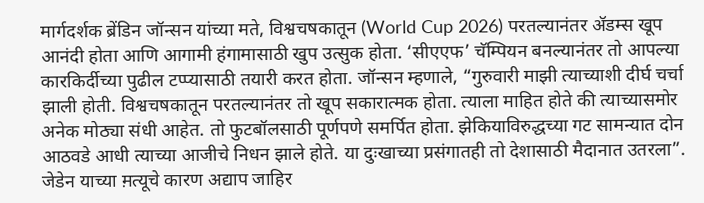मार्गदर्शक ब्रेंडिन जॉन्सन यांच्या मते, विश्वचषकातून (World Cup 2026) परतल्यानंतर ॲडम्स खूप आनंदी होता आणि आगामी हंगामासाठी खुप उत्सुक होता. ‘सीएएफ’ चॅम्पियन बनल्यानंतर तो आपल्या कारकिर्दीच्या पुढील टप्प्यासाठी तयारी करत होता. जॉन्सन म्हणाले, “गुरुवारी माझी त्याच्याशी दीर्घ चर्चा झाली होती. विश्वचषकातून परतल्यानंतर तो खूप सकारात्मक होता. त्याला माहित होते की त्याच्यासमोर अनेक मोठ्या संधी आहेत. तो फुटबॉलसाठी पूर्णपणे समर्पित होता. झेकियाविरुद्धच्या गट सामन्यात दोन आठवडे आधी त्याच्या आजीचे निधन झाले होते. या दुःखाच्या प्रसंगातही तो देशासाठी मैदानात उतरला”. जेडेन याच्या म़त्यूचे कारण अद्याप जाहिर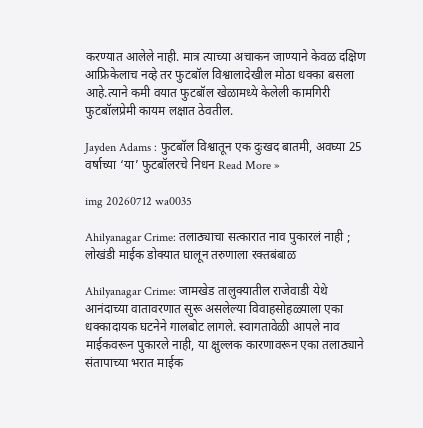करण्यात आलेले नाही. मात्र त्याच्या अचाकन जाण्याने केवळ दक्षिण आफ्रिकेलाच नव्हे तर फुटबॉल विश्वालादेखील मोठा धक्का बसला आहे.त्याने कमी वयात फुटबॉल खेळामध्ये केलेली कामगिरी फुटबॉलप्रेमी कायम लक्षात ठेवतील.

Jayden Adams : फुटबॉल विश्वातून एक दुःखद बातमी, अवघ्या 25 वर्षाच्या ‘या’ फुटबॉलरचे निधन Read More »

img 20260712 wa0035

Ahilyanagar Crime: तलाठ्याचा सत्कारात नाव पुकारलं नाही ; लोखंडी माईक डोक्यात घालून तरुणाला रक्तबंबाळ

Ahilyanagar Crime: जामखेड तालुक्यातील राजेवाडी येथे आनंदाच्या वातावरणात सुरू असलेल्या विवाहसोहळ्याला एका धक्कादायक घटनेने गालबोट लागले. स्वागतावेळी आपले नाव माईकवरून पुकारले नाही, या क्षुल्लक कारणावरून एका तलाठ्याने संतापाच्या भरात माईक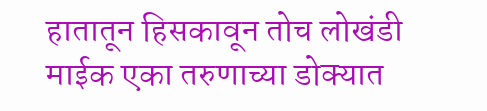हातातून हिसकावून तोच लोखंडी माईक एका तरुणाच्या डोक्यात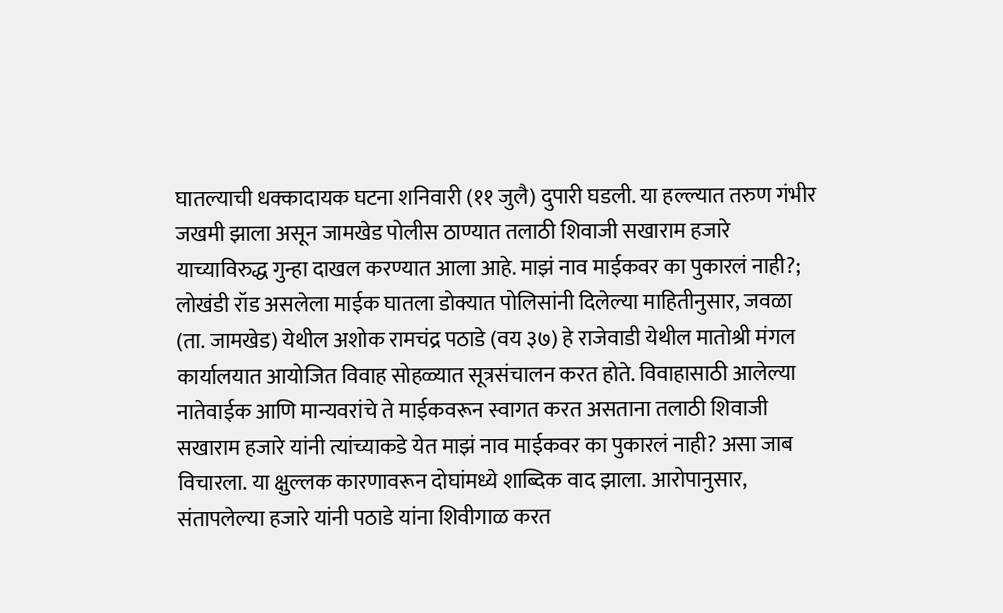घातल्याची धक्कादायक घटना शनिवारी (११ जुलै) दुपारी घडली. या हल्ल्यात तरुण गंभीर जखमी झाला असून जामखेड पोलीस ठाण्यात तलाठी शिवाजी सखाराम हजारे याच्याविरुद्ध गुन्हा दाखल करण्यात आला आहे. माझं नाव माईकवर का पुकारलं नाही?; लोखंडी रॉड असलेला माईक घातला डोक्यात पोलिसांनी दिलेल्या माहितीनुसार, जवळा (ता. जामखेड) येथील अशोक रामचंद्र पठाडे (वय ३७) हे राजेवाडी येथील मातोश्री मंगल कार्यालयात आयोजित विवाह सोहळ्यात सूत्रसंचालन करत होते. विवाहासाठी आलेल्या नातेवाईक आणि मान्यवरांचे ते माईकवरून स्वागत करत असताना तलाठी शिवाजी सखाराम हजारे यांनी त्यांच्याकडे येत माझं नाव माईकवर का पुकारलं नाही? असा जाब विचारला. या क्षुल्लक कारणावरून दोघांमध्ये शाब्दिक वाद झाला. आरोपानुसार, संतापलेल्या हजारे यांनी पठाडे यांना शिवीगाळ करत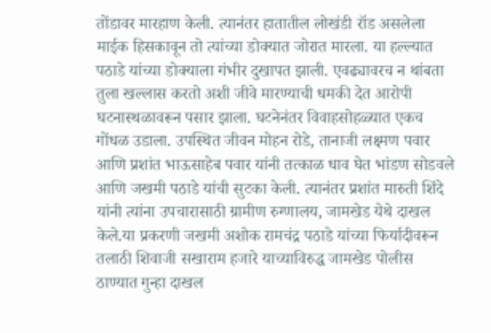तोंडावर मारहाण केली. त्यानंतर हातातील लोखंडी रॉड असलेला माईक हिसकावून तो त्यांच्या डोक्यात जोरात मारला. या हल्ल्यात पठाडे यांच्या डोक्याला गंभीर दुखापत झाली. एवढ्यावरच न थांबता तुला खल्लास करतो अशी जीवे मारण्याची धमकी देत आरोपी घटनास्थळावरून पसार झाला. घटनेनंतर विवाहसोहळ्यात एकच गोंधळ उडाला. उपस्थित जीवन मोहन रोडे, तानाजी लक्ष्मण पवार आणि प्रशांत भाऊसाहेब पवार यांनी तत्काळ धाव घेत भांडण सोडवले आणि जखमी पठाडे यांची सुटका केली. त्यानंतर प्रशांत मारुती शिंदे यांनी त्यांना उपचारासाठी ग्रामीण रुग्णालय, जामखेड येथे दाखल केले.या प्रकरणी जखमी अशोक रामचंद्र पठाडे यांच्या फिर्यादीवरून तलाठी शिवाजी सखाराम हजारे याच्याविरुद्ध जामखेड पोलीस ठाण्यात गुन्हा दाखल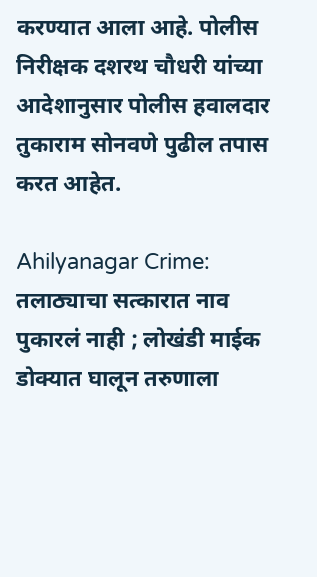करण्यात आला आहे. पोलीस निरीक्षक दशरथ चौधरी यांच्या आदेशानुसार पोलीस हवालदार तुकाराम सोनवणे पुढील तपास करत आहेत.

Ahilyanagar Crime: तलाठ्याचा सत्कारात नाव पुकारलं नाही ; लोखंडी माईक डोक्यात घालून तरुणाला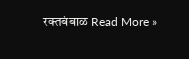रक्तबंबाळ Read More »